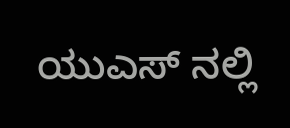ಯುಎಸ್ ನಲ್ಲಿ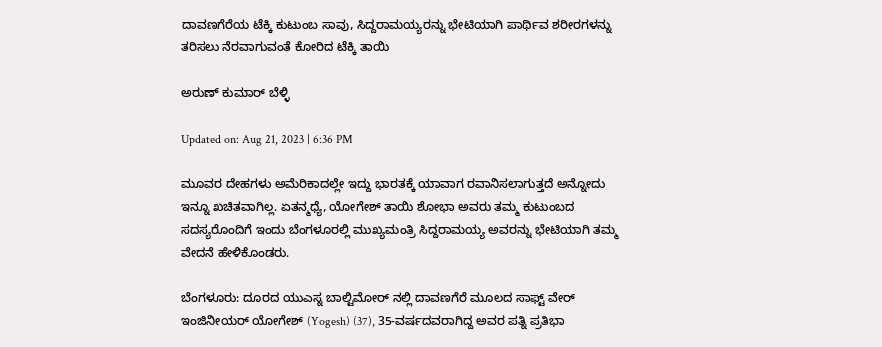ದಾವಣಗೆರೆಯ ಟೆಕ್ಕಿ ಕುಟುಂಬ ಸಾವು, ಸಿದ್ದರಾಮಯ್ಯರನ್ನು ಭೇಟಿಯಾಗಿ ಪಾರ್ಥಿವ ಶರೀರಗಳನ್ನು ತರಿಸಲು ನೆರವಾಗುವಂತೆ ಕೋರಿದ ಟೆಕ್ಕಿ ತಾಯಿ

ಅರುಣ್ ಕುಮಾರ್ ಬೆಳ್ಳಿ

Updated on: Aug 21, 2023 | 6:36 PM

ಮೂವರ ದೇಹಗಳು ಅಮೆರಿಕಾದಲ್ಲೇ ಇದ್ದು ಭಾರತಕ್ಕೆ ಯಾವಾಗ ರವಾನಿಸಲಾಗುತ್ತದೆ ಅನ್ನೋದು ಇನ್ನೂ ಖಚಿತವಾಗಿಲ್ಲ. ಏತನ್ಮಧ್ಯೆ, ಯೋಗೇಶ್ ತಾಯಿ ಶೋಭಾ ಅವರು ತಮ್ಮ ಕುಟುಂಬದ ಸದಸ್ಯರೊಂದಿಗೆ ಇಂದು ಬೆಂಗಳೂರಲ್ಲಿ ಮುಖ್ಯಮಂತ್ರಿ ಸಿದ್ದರಾಮಯ್ಯ ಅವರನ್ನು ಭೇಟಿಯಾಗಿ ತಮ್ಮ ವೇದನೆ ಹೇಳಿಕೊಂಡರು.

ಬೆಂಗಳೂರು: ದೂರದ ಯುಎಸ್ನ ಬಾಲ್ಟಿಮೋರ್ ನಲ್ಲಿ ದಾವಣಗೆರೆ ಮೂಲದ ಸಾಫ್ಟ್ ವೇರ್ ಇಂಜಿನೀಯರ್ ಯೋಗೇಶ್ (Yogesh) (37), 35-ವರ್ಷದವರಾಗಿದ್ದ ಅವರ ಪತ್ನಿ ಪ್ರತಿಭಾ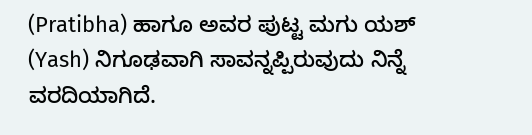(Pratibha) ಹಾಗೂ ಅವರ ಪುಟ್ಟ ಮಗು ಯಶ್ (Yash) ನಿಗೂಢವಾಗಿ ಸಾವನ್ನಪ್ಪಿರುವುದು ನಿನ್ನೆ ವರದಿಯಾಗಿದೆ.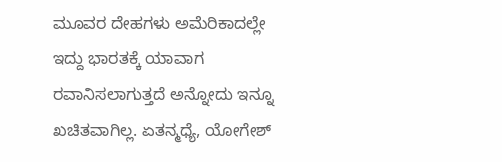ಮೂವರ ದೇಹಗಳು ಅಮೆರಿಕಾದಲ್ಲೇ ಇದ್ದು ಭಾರತಕ್ಕೆ ಯಾವಾಗ ರವಾನಿಸಲಾಗುತ್ತದೆ ಅನ್ನೋದು ಇನ್ನೂ ಖಚಿತವಾಗಿಲ್ಲ. ಏತನ್ಮಧ್ಯೆ, ಯೋಗೇಶ್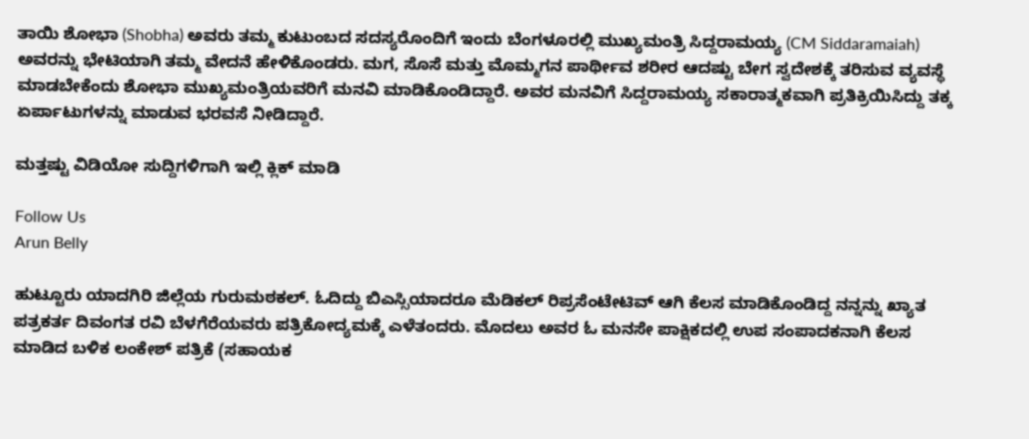ತಾಯಿ ಶೋಭಾ (Shobha) ಅವರು ತಮ್ಮ ಕುಟುಂಬದ ಸದಸ್ಯರೊಂದಿಗೆ ಇಂದು ಬೆಂಗಳೂರಲ್ಲಿ ಮುಖ್ಯಮಂತ್ರಿ ಸಿದ್ದರಾಮಯ್ಯ (CM Siddaramaiah) ಅವರನ್ನು ಭೇಟಿಯಾಗಿ ತಮ್ಮ ವೇದನೆ ಹೇಳಿಕೊಂಡರು. ಮಗ, ಸೊಸೆ ಮತ್ತು ಮೊಮ್ಮಗನ ಪಾರ್ಥೀವ ಶರೀರ ಆದಷ್ಟು ಬೇಗ ಸ್ವದೇಶಕ್ಕೆ ತರಿಸುವ ವ್ಯವಸ್ಥೆ ಮಾಡಬೇಕೆಂದು ಶೋಭಾ ಮುಖ್ಯಮಂತ್ರಿಯವರಿಗೆ ಮನವಿ ಮಾಡಿಕೊಂಡಿದ್ದಾರೆ. ಅವರ ಮನವಿಗೆ ಸಿದ್ದರಾಮಯ್ಯ ಸಕಾರಾತ್ಮಕವಾಗಿ ಪ್ರತಿಕ್ರಿಯಿಸಿದ್ದು ತಕ್ಕ ಏರ್ಪಾಟುಗಳನ್ನು ಮಾಡುವ ಭರವಸೆ ನೀಡಿದ್ದಾರೆ.

ಮತ್ತಷ್ಟು ವಿಡಿಯೋ ಸುದ್ದಿಗಳಿಗಾಗಿ ಇಲ್ಲಿ ಕ್ಲಿಕ್ ಮಾಡಿ

Follow Us
Arun Belly

ಹುಟ್ಟೂರು ಯಾದಗಿರಿ ಜಿಲ್ಲೆಯ ಗುರುಮಠಕಲ್. ಓದಿದ್ದು ಬಿಎಸ್ಸಿಯಾದರೂ ಮೆಡಿಕಲ್ ರಿಪ್ರಸೆಂಟೇಟಿವ್ ಆಗಿ ಕೆಲಸ ಮಾಡಿಕೊಂಡಿದ್ದ ನನ್ನನ್ನು ಖ್ಯಾತ ಪತ್ರಕರ್ತ ದಿವಂಗತ ರವಿ ಬೆಳಗೆರೆಯವರು ಪತ್ರಿಕೋದ್ಯಮಕ್ಕೆ ಎಳೆತಂದರು. ಮೊದಲು ಅವರ ಓ ಮನಸೇ ಪಾಕ್ಷಿಕದಲ್ಲಿ ಉಪ ಸಂಪಾದಕನಾಗಿ ಕೆಲಸ ಮಾಡಿದ ಬಳಿಕ ಲಂಕೇಶ್ ಪತ್ರಿಕೆ (ಸಹಾಯಕ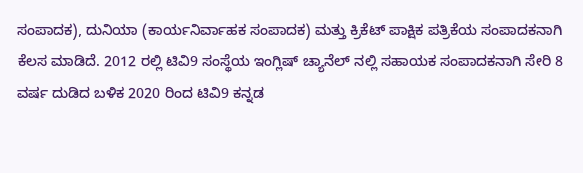ಸಂಪಾದಕ), ದುನಿಯಾ (ಕಾರ್ಯನಿರ್ವಾಹಕ ಸಂಪಾದಕ) ಮತ್ತು ಕ್ರಿಕೆಟ್ ಪಾಕ್ಷಿಕ ಪತ್ರಿಕೆಯ ಸಂಪಾದಕನಾಗಿ ಕೆಲಸ ಮಾಡಿದೆ. 2012 ರಲ್ಲಿ ಟಿವಿ9 ಸಂಸ್ಥೆಯ ಇಂಗ್ಲಿಷ್ ಚ್ಯಾನೆಲ್ ನಲ್ಲಿ ಸಹಾಯಕ ಸಂಪಾದಕನಾಗಿ ಸೇರಿ 8 ವರ್ಷ ದುಡಿದ ಬಳಿಕ 2020 ರಿಂದ ಟಿವಿ9 ಕನ್ನಡ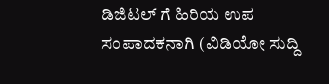ಡಿಜಿಟಲ್ ಗೆ ಹಿರಿಯ ಉಪ ಸಂಪಾದಕನಾಗಿ (ವಿಡಿಯೋ ಸುದ್ದಿ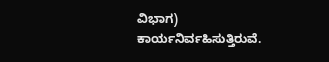ವಿಭಾಗ) ಕಾರ್ಯನಿರ್ವಹಿಸುತ್ತಿರುವೆ.